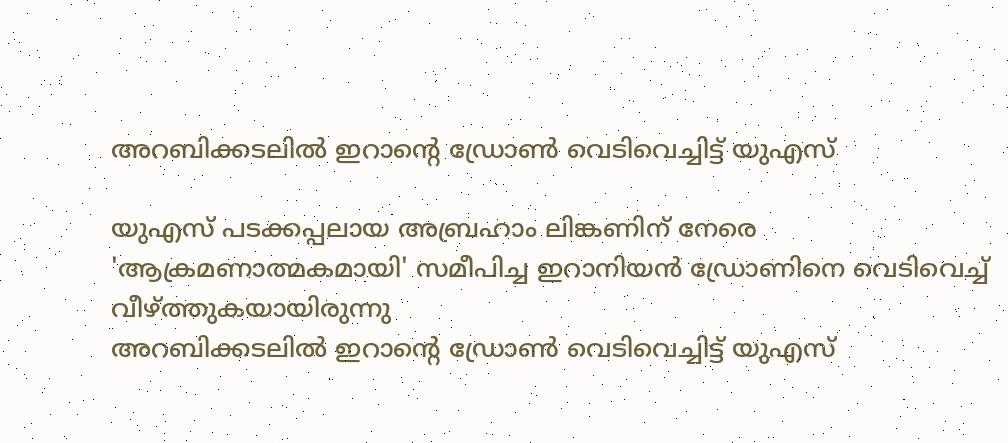അറബിക്കടലില്‍ ഇറാന്‍റെ ഡ്രോണ്‍ വെടിവെച്ചിട്ട് യുഎസ്

യുഎസ് പടക്കപ്പലായ അബ്രഹാം ലിങ്കണിന് നേരെ 'ആക്രമണാത്മകമായി' സമീപിച്ച ഇറാനിയൻ ഡ്രോണിനെ വെടിവെച്ച് വീഴ്ത്തുകയായിരുന്നു
അറബിക്കടലില്‍ ഇറാന്‍റെ ഡ്രോണ്‍ വെടിവെച്ചിട്ട് യുഎസ്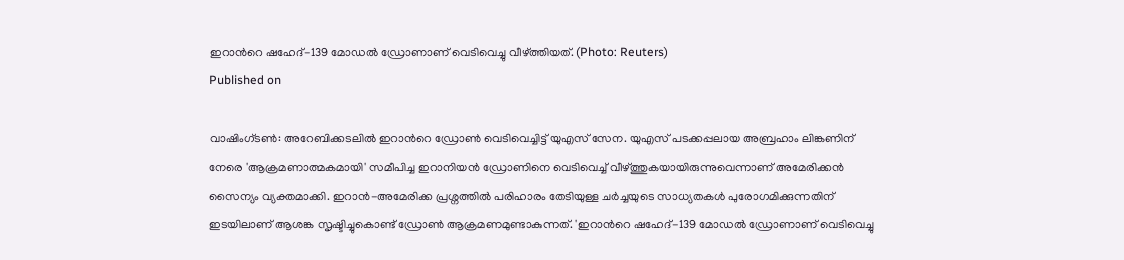ഇറാന്‍റെ ഷഹേദ്-139 മോഡല്‍ ഡ്രോണാണ് വെടിവെച്ചു വീഴ്ത്തിയത്. (Photo: Reuters)
Published on

വാഷിംഗ്ടൺ: അറേബിക്കടലില്‍ ഇറാന്‍റെ ഡ്രോണ്‍ വെടിവെച്ചിട്ട് യുഎസ് സേന. യുഎസ് പടക്കപ്പലായ അബ്രഹാം ലിങ്കണിന് നേരെ 'ആക്രമണാത്മകമായി' സമീപിച്ച ഇറാനിയൻ ഡ്രോണിനെ വെടിവെച്ച് വീഴ്ത്തുകയായിരുന്നുവെന്നാണ് അമേരിക്കൻ സൈന്യം വ്യക്തമാക്കി. ഇറാന്‍-അമേരിക്ക പ്രശ്നത്തില്‍ പരിഹാരം തേടിയുള്ള ചർച്ചയുടെ സാധ്യതകള്‍ പുരോഗമിക്കുന്നതിന് ഇടയിലാണ് ആശങ്ക സൃഷ്ടിച്ചുകൊണ്ട് ഡ്രോണ്‍ ആക്രമണമുണ്ടാകുന്നത്. 'ഇറാന്‍റെ ഷഹേദ്-139 മോഡല്‍ ഡ്രോണാണ് വെടിവെച്ചു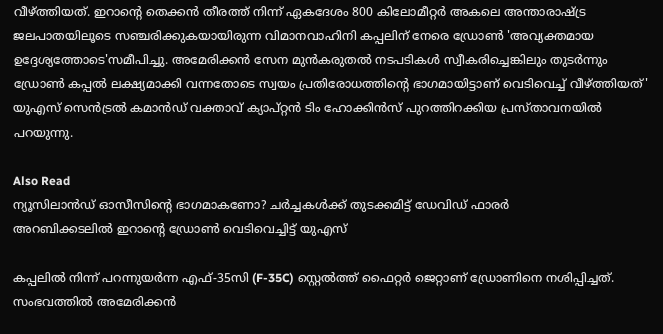വീഴ്ത്തിയത്. ഇറാന്‍റെ തെക്കൻ തീരത്ത് നിന്ന് ഏകദേശം 800 കിലോമീറ്റർ അകലെ അന്താരാഷ്ട്ര ജലപാതയിലൂടെ സഞ്ചരിക്കുകയായിരുന്ന വിമാനവാഹിനി കപ്പലിന് നേരെ ഡ്രോണ്‍ 'അവ്യക്തമായ ഉദ്ദേശ്യത്തോടെ'സമീപിച്ചു. അമേരിക്കൻ സേന മുന്‍കരുതല്‍ നടപടികള്‍ സ്വീകരിച്ചെങ്കിലും തുടർന്നും ഡ്രോണ്‍ കപ്പല്‍ ലക്ഷ്യമാക്കി വന്നതോടെ സ്വയം പ്രതിരോധത്തിന്റെ ഭാഗമായിട്ടാണ് വെടിവെച്ച് വീഴ്ത്തിയത്' യുഎസ് സെൻട്രൽ കമാൻഡ് വക്താവ് ക്യാപ്റ്റൻ ടിം ഹോക്കിൻസ് പുറത്തിറക്കിയ പ്രസ്താവനയിൽ പറയുന്നു.

Also Read
ന്യൂസിലാൻഡ് ഓസീസിന്റെ ഭാഗമാകണോ? ചർച്ചകൾക്ക് തുടക്കമിട്ട് ഡേവിഡ് ഫാരർ
അറബിക്കടലില്‍ ഇറാന്‍റെ ഡ്രോണ്‍ വെടിവെച്ചിട്ട് യുഎസ്

കപ്പലിൽ നിന്ന് പറന്നുയർന്ന എഫ്-35സി (F-35C) സ്റ്റെൽത്ത് ഫൈറ്റർ ജെറ്റാണ് ഡ്രോണിനെ നശിപ്പിച്ചത്. സംഭവത്തിൽ അമേരിക്കൻ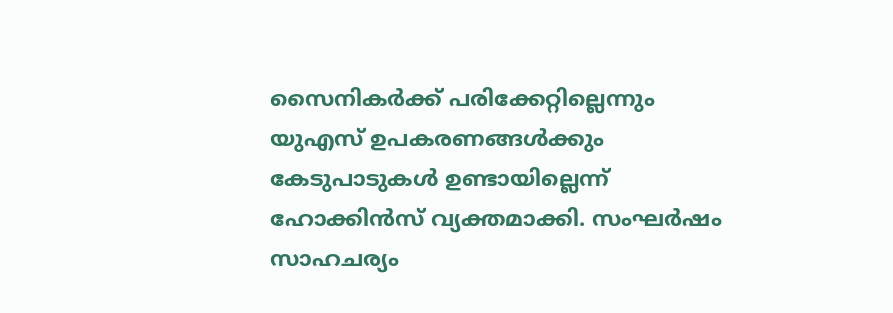സൈനികർക്ക് പരിക്കേറ്റില്ലെന്നും യുഎസ് ഉപകരണങ്ങൾക്കും കേടുപാടുകൾ ഉണ്ടായില്ലെന്ന് ഹോക്കിൻസ് വ്യക്തമാക്കി. സംഘർഷം സാഹചര്യം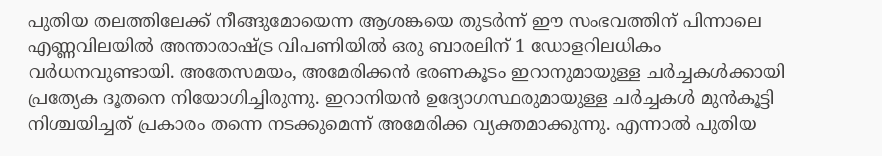പുതിയ തലത്തിലേക്ക് നീങ്ങുമോയെന്ന ആശങ്കയെ തുടർന്ന് ഈ സംഭവത്തിന് പിന്നാലെ എണ്ണവിലയിൽ അന്താരാഷ്ട്ര വിപണിയില്‍ ഒരു ബാരലിന് 1 ഡോളറിലധികം വർധനവുണ്ടായി. അതേസമയം, അമേരിക്കന്‍ ഭരണകൂടം ഇറാനുമായുള്ള ചർച്ചകൾക്കായി പ്രത്യേക ദൂതനെ നിയോഗിച്ചിരുന്നു. ഇറാനിയൻ ഉദ്യോഗസ്ഥരുമായുള്ള ചർച്ചകൾ മുന്‍കൂട്ടി നിശ്ചയിച്ചത് പ്രകാരം തന്നെ നടക്കുമെന്ന് അമേരിക്ക വ്യക്തമാക്കുന്നു. എന്നാൽ പുതിയ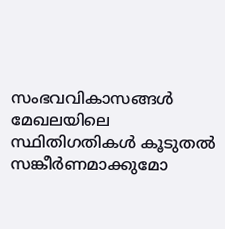സംഭവവികാസങ്ങള്‍ മേഖലയിലെ സ്ഥിതിഗതികള്‍ കൂടുതൽ സങ്കീർണമാക്കുമോ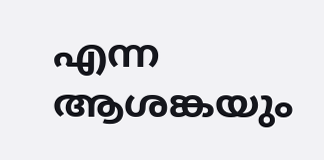എന്ന ആശങ്കയും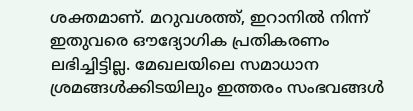ശക്തമാണ്. മറുവശത്ത്, ഇറാനിൽ നിന്ന് ഇതുവരെ ഔദ്യോഗിക പ്രതികരണം ലഭിച്ചിട്ടില്ല. മേഖലയിലെ സമാധാന ശ്രമങ്ങൾക്കിടയിലും ഇത്തരം സംഭവങ്ങൾ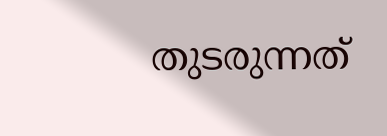തുടരുന്നത്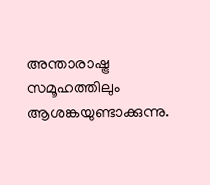അന്താരാഷ്ട്ര സമൂഹത്തിലും ആശങ്കയുണ്ടാക്കുന്നു.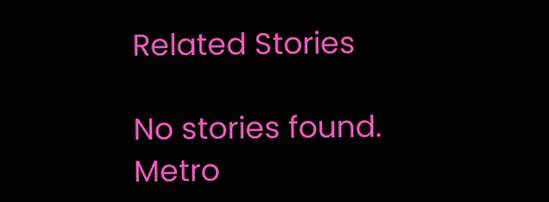Related Stories

No stories found.
Metro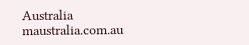Australia
maustralia.com.au